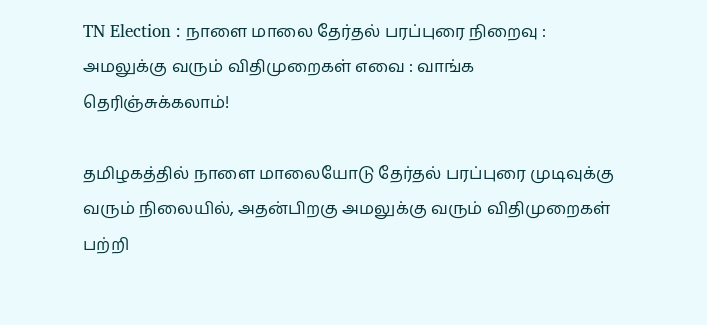TN Election : நாளை மாலை தேர்தல் பரப்புரை நிறைவு : அமலுக்கு வரும் விதிமுறைகள் எவை : வாங்க தெரிஞ்சுக்கலாம்!

தமிழகத்தில் நாளை மாலையோடு தேர்தல் பரப்புரை முடிவுக்கு வரும் நிலையில், அதன்பிறகு அமலுக்கு வரும் விதிமுறைகள் பற்றி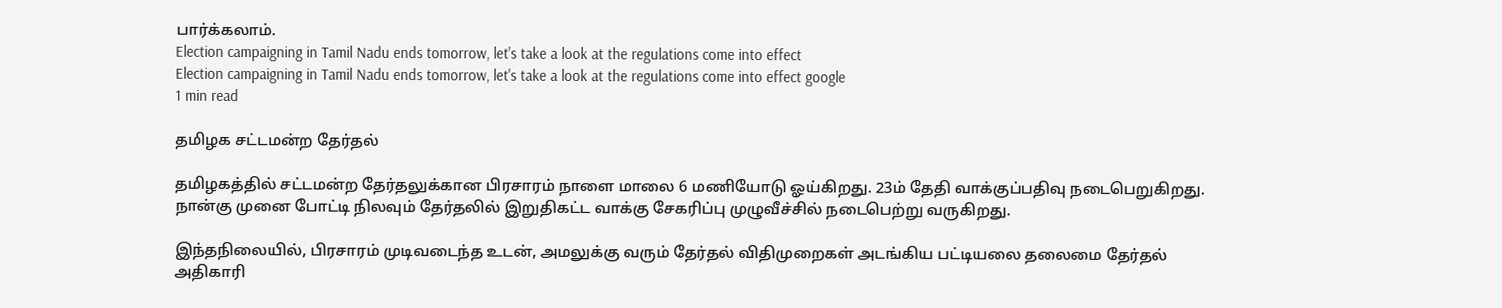பார்க்கலாம்.
Election campaigning in Tamil Nadu ends tomorrow, let's take a look at the regulations come into effect
Election campaigning in Tamil Nadu ends tomorrow, let's take a look at the regulations come into effect google
1 min read

தமிழக சட்டமன்ற தேர்தல்

தமிழகத்தில் சட்டமன்ற தேர்தலுக்கான பிரசாரம் நாளை மாலை 6 மணியோடு ஓய்கிறது. 23ம் தேதி வாக்குப்பதிவு நடைபெறுகிறது. நான்கு முனை போட்டி நிலவும் தேர்தலில் இறுதிகட்ட வாக்கு சேகரிப்பு முழுவீச்சில் நடைபெற்று வருகிறது.

இந்தநிலையில், பிரசாரம் முடிவடைந்த உடன், அமலுக்கு வரும் தேர்தல் விதிமுறைகள் அடங்கிய பட்டியலை தலைமை தேர்தல் அதிகாரி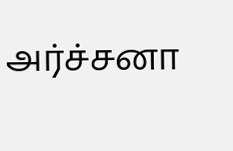அர்ச்சனா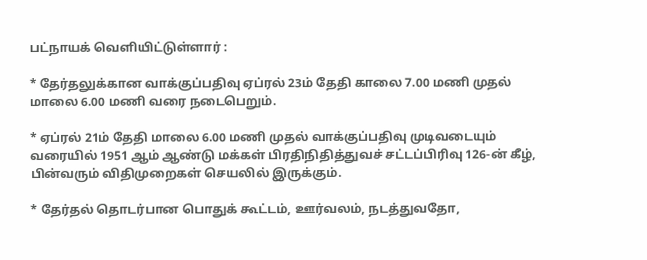பட்நாயக் வெளியிட்டுள்ளார் :

* தேர்தலுக்கான வாக்குப்பதிவு ஏப்ரல் 23ம் தேதி காலை 7.00 மணி முதல் மாலை 6.00 மணி வரை நடைபெறும்.

* ஏப்ரல் 21ம் தேதி மாலை 6.00 மணி முதல் வாக்குப்பதிவு முடிவடையும் வரையில் 1951 ஆம் ஆண்டு மக்கள் பிரதிநிதித்துவச் சட்டப்பிரிவு 126-ன் கீழ், பின்வரும் விதிமுறைகள் செயலில் இருக்கும்.

* தேர்தல் தொடர்பான பொதுக் கூட்டம், ஊர்வலம், நடத்துவதோ,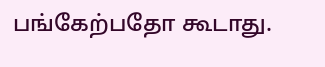பங்கேற்பதோ கூடாது.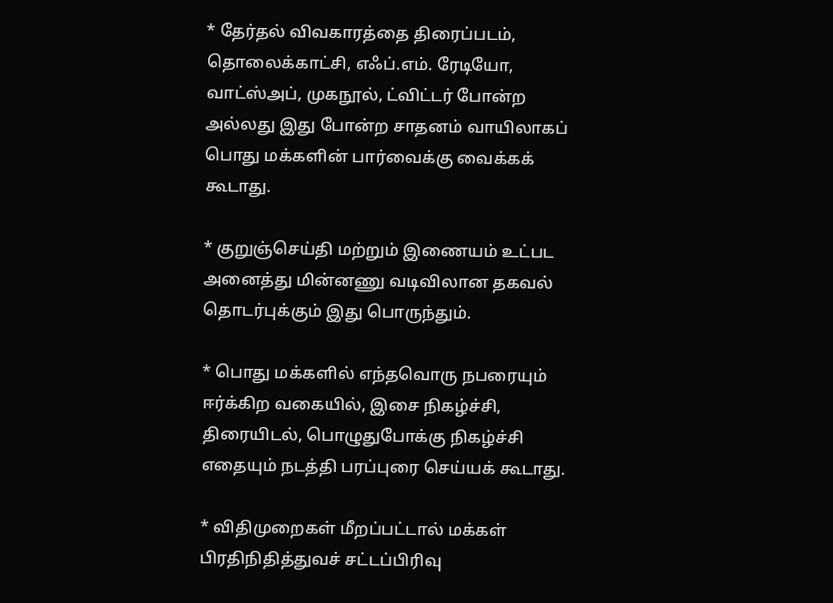* தேர்தல் விவகாரத்தை திரைப்படம், தொலைக்காட்சி, எஃப்.எம். ரேடியோ, வாட்ஸ்அப், முகநூல், ட்விட்டர் போன்ற அல்லது இது போன்ற சாதனம் வாயிலாகப் பொது மக்களின் பார்வைக்கு வைக்கக் கூடாது.

* குறுஞ்செய்தி மற்றும் இணையம் உட்பட அனைத்து மின்னணு வடிவிலான தகவல் தொடர்புக்கும் இது பொருந்தும்.

* பொது மக்களில் எந்தவொரு நபரையும் ஈர்க்கிற வகையில், இசை நிகழ்ச்சி, திரையிடல், பொழுதுபோக்கு நிகழ்ச்சி எதையும் நடத்தி பரப்புரை செய்யக் கூடாது.

* விதிமுறைகள் மீறப்பட்டால் மக்கள் பிரதிநிதித்துவச் சட்டப்பிரிவு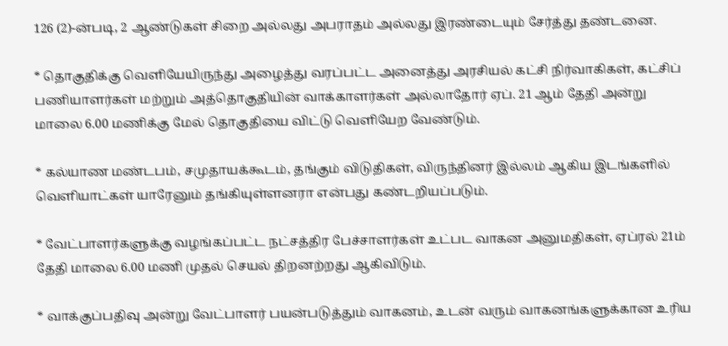126 (2)-ன்படி, 2 ஆண்டுகள் சிறை அல்லது அபராதம் அல்லது இரண்டையும் சேர்த்து தண்டனை.

* தொகுதிக்கு வெளியேயிருந்து அழைத்து வரப்பட்ட அனைத்து அரசியல் கட்சி நிர்வாகிகள், கட்சிப் பணியாளர்கள் மற்றும் அத்தொகுதியின் வாக்காளர்கள் அல்லாதோர் ஏப். 21 ஆம் தேதி அன்று மாலை 6.00 மணிக்கு மேல் தொகுதியை விட்டு வெளியேற வேண்டும்.

* கல்யாண மண்டபம், சமுதாயக்கூடம், தங்கும் விடுதிகள், விருந்தினர் இல்லம் ஆகிய இடங்களில் வெளியாட்கள் யாரேனும் தங்கியுள்ளனரா என்பது கண்டறியப்படும்.

* வேட்பாளர்களுக்கு வழங்கப்பட்ட நட்சத்திர பேச்சாளர்கள் உட்பட வாகன அனுமதிகள், ஏப்ரல் 21ம் தேதி மாலை 6.00 மணி முதல் செயல் திறனற்றது ஆகிவிடும்.

* வாக்குப்பதிவு அன்று வேட்பாளர் பயன்படுத்தும் வாகனம், உடன் வரும் வாகனங்களுக்கான உரிய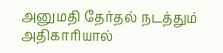அனுமதி தேர்தல் நடத்தும் அதிகாரியால்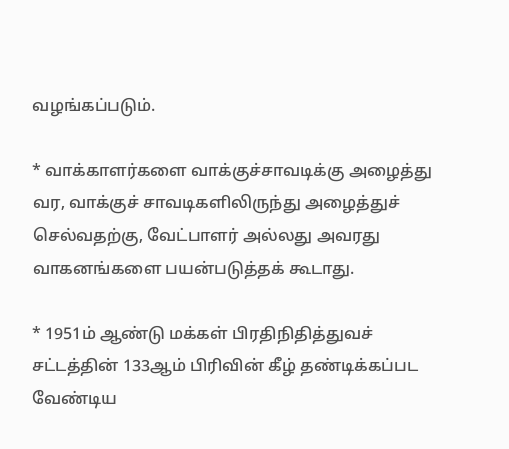வழங்கப்படும்.

* வாக்காளர்களை வாக்குச்சாவடிக்கு அழைத்து வர, வாக்குச் சாவடிகளிலிருந்து அழைத்துச் செல்வதற்கு, வேட்பாளர் அல்லது அவரது வாகனங்களை பயன்படுத்தக் கூடாது.

* 1951ம் ஆண்டு மக்கள் பிரதிநிதித்துவச் சட்டத்தின் 133ஆம் பிரிவின் கீழ் தண்டிக்கப்பட வேண்டிய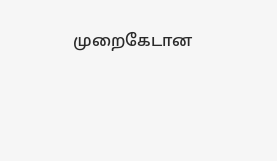முறைகேடான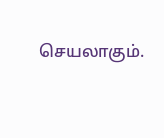செயலாகும்.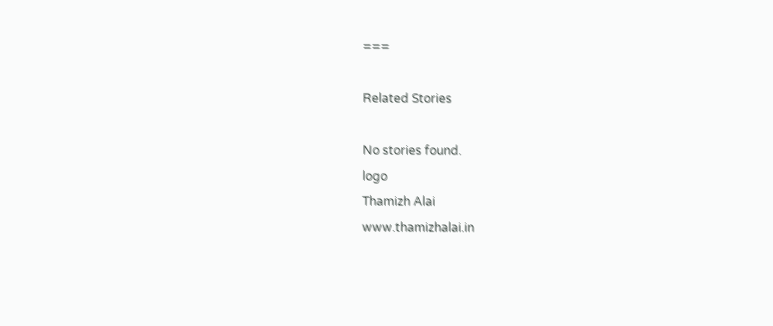===

Related Stories

No stories found.
logo
Thamizh Alai
www.thamizhalai.in